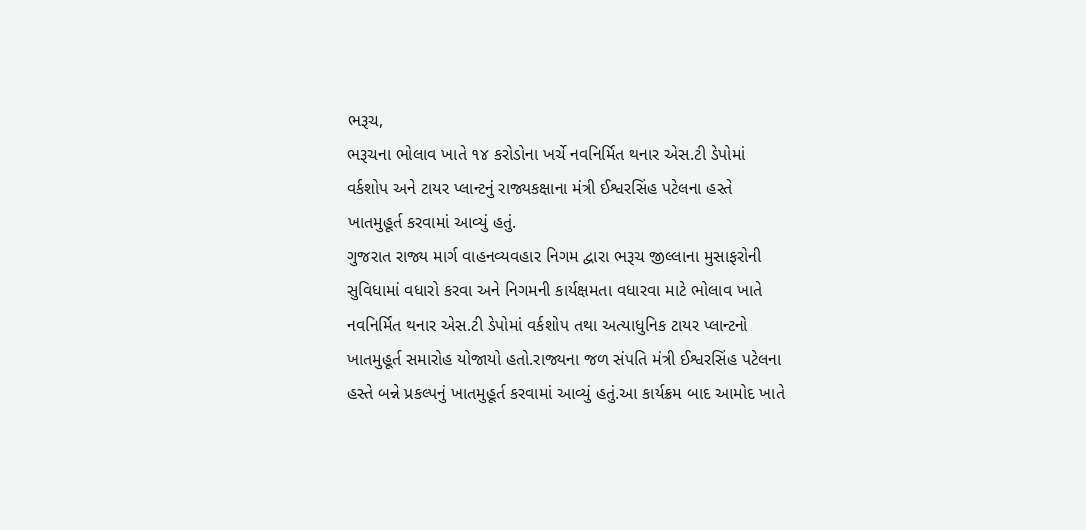ભરૂચ,
ભરૂચના ભોલાવ ખાતે ૧૪ કરોડોના ખર્ચે નવનિર્મિત થનાર એસ.ટી ડેપોમાં વર્કશોપ અને ટાયર પ્લાન્ટનું રાજ્યકક્ષાના મંત્રી ઈશ્વરસિંહ પટેલના હસ્તે ખાતમુહૂર્ત કરવામાં આવ્યું હતું.
ગુજરાત રાજ્ય માર્ગ વાહનવ્યવહાર નિગમ દ્વારા ભરૂચ જીલ્લાના મુસાફરોની સુવિધામાં વધારો કરવા અને નિગમની કાર્યક્ષમતા વધારવા માટે ભોલાવ ખાતે નવનિર્મિત થનાર એસ.ટી ડેપોમાં વર્કશોપ તથા અત્યાધુનિક ટાયર પ્લાન્ટનો ખાતમુહૂર્ત સમારોહ યોજાયો હતો.રાજ્યના જળ સંપતિ મંત્રી ઈશ્વરસિંહ પટેલના હસ્તે બન્ને પ્રકલ્પનું ખાતમુહૂર્ત કરવામાં આવ્યું હતું.આ કાર્યક્રમ બાદ આમોદ ખાતે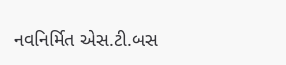નવનિર્મિત એસ.ટી.બસ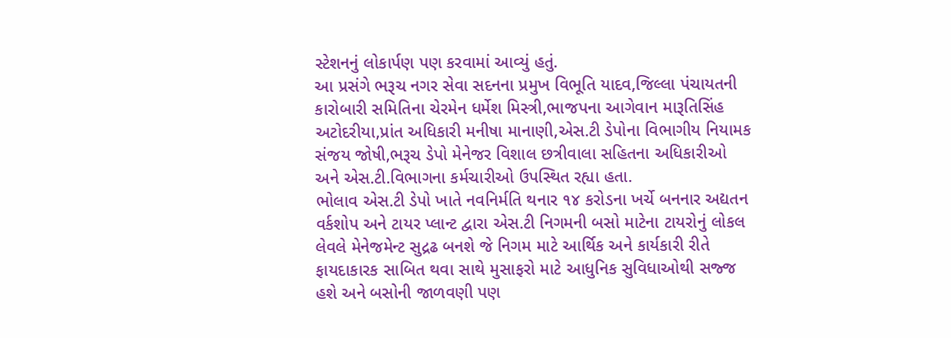સ્ટેશનનું લોકાર્પણ પણ કરવામાં આવ્યું હતું.
આ પ્રસંગે ભરૂચ નગર સેવા સદનના પ્રમુખ વિભૂતિ યાદવ,જિલ્લા પંચાયતની કારોબારી સમિતિના ચેરમેન ધર્મેશ મિસ્ત્રી,ભાજપના આગેવાન મારૂતિસિંહ અટોદરીયા,પ્રાંત અધિકારી મનીષા માનાણી,એસ.ટી ડેપોના વિભાગીય નિયામક સંજય જોષી,ભરૂચ ડેપો મેનેજર વિશાલ છત્રીવાલા સહિતના અધિકારીઓ અને એસ.ટી.વિભાગના કર્મચારીઓ ઉપસ્થિત રહ્યા હતા.
ભોલાવ એસ.ટી ડેપો ખાતે નવનિર્મતિ થનાર ૧૪ કરોડના ખર્ચે બનનાર અદ્યતન વર્કશોપ અને ટાયર પ્લાન્ટ દ્વારા એસ.ટી નિગમની બસો માટેના ટાયરોનું લોકલ લેવલે મેનેજમેન્ટ સુદ્રઢ બનશે જે નિગમ માટે આર્થિક અને કાર્યકારી રીતે ફાયદાકારક સાબિત થવા સાથે મુસાફરો માટે આધુનિક સુવિધાઓથી સજ્જ હશે અને બસોની જાળવણી પણ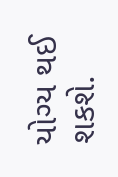યોગ્ય થઈ શકશે.